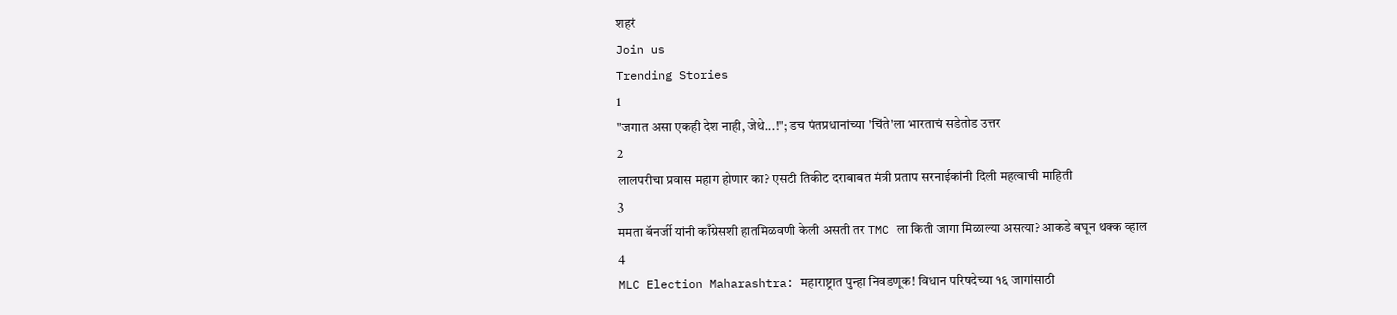शहरं
Join us
Trending Stories
1
"जगात असा एकही देश नाही, जेथे...!"; डच पंतप्रधानांच्या 'चिंते'ला भारताचं सडेतोड उत्तर
2
लालपरीचा प्रवास महाग होणार का? एसटी तिकीट दराबाबत मंत्री प्रताप सरनाईकांनी दिली महत्वाची माहिती
3
ममता बॅनर्जी यांनी काँग्रेसशी हातमिळवणी केली असती तर TMC ला किती जागा मिळाल्या असत्या? आकडे बघून थक्क व्हाल
4
MLC Election Maharashtra: महाराष्ट्रात पुन्हा निवडणूक! विधान परिषदेच्या १६ जागांसाठी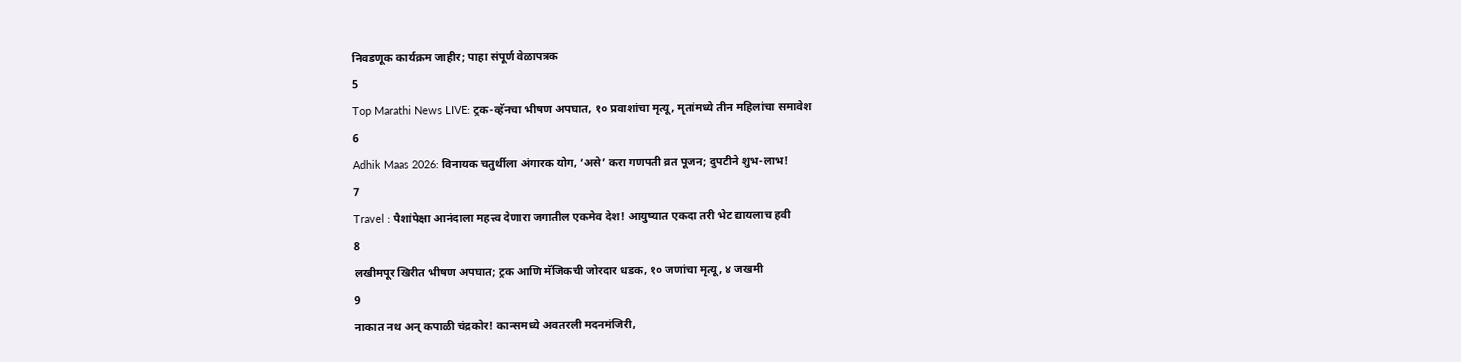निवडणूक कार्यक्रम जाहीर; पाहा संपूर्ण वेळापत्रक
5
Top Marathi News LIVE: ट्रक-व्हॅनचा भीषण अपघात, १० प्रवाशांचा मृत्यू, मृतांमध्ये तीन महिलांचा समावेश
6
Adhik Maas 2026: विनायक चतुर्थीला अंगारक योग, ‘असे’ करा गणपती व्रत पूजन; दुपटीने शुभ-लाभ!
7
Travel : पैशांपेक्षा आनंदाला महत्त्व देणारा जगातील एकमेव देश! आयुष्यात एकदा तरी भेट द्यायलाच हवी
8
लखीमपूर खिरीत भीषण अपघात; ट्रक आणि मॅजिकची जोरदार धडक, १० जणांचा मृत्यू, ४ जखमी
9
नाकात नथ अन् कपाळी चंद्रकोर! कान्समध्ये अवतरली मदनमंजिरी,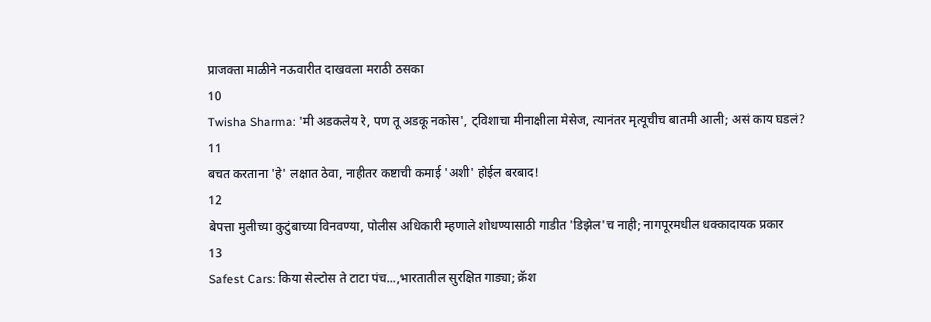प्राजक्ता माळीने नऊवारीत दाखवला मराठी ठसका
10
Twisha Sharma: 'मी अडकलेय रे, पण तू अडकू नकोस', ट्विशाचा मीनाक्षीला मेसेज, त्यानंतर मृत्यूचीच बातमी आली; असं काय घडलं?
11
बचत करताना 'हे' लक्षात ठेवा, नाहीतर कष्टाची कमाई 'अशी' होईल बरबाद!
12
बेपत्ता मुलीच्या कुटुंबाच्या विनवण्या, पोलीस अधिकारी म्हणाले शोधण्यासाठी गाडीत 'डिझेल'च नाही; नागपूरमधील धक्कादायक प्रकार
13
Safest Cars: किया सेल्टोस ते टाटा पंच...,भारतातील सुरक्षित गाड्या; क्रॅश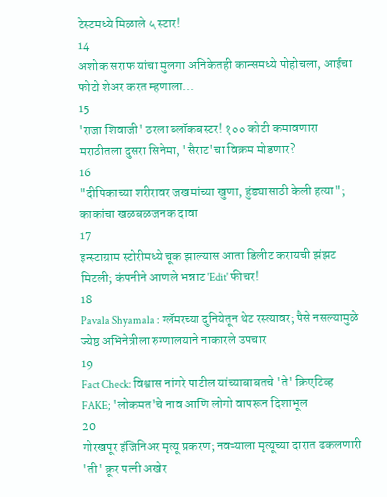टेस्टमध्ये मिळाले ५ स्टार!
14
अशोक सराफ यांचा मुलगा अनिकेतही कान्समध्ये पोहोचला, आईचा फोटो शेअर करत म्हणाला...
15
'राजा शिवाजी' ठरला ब्लॉकबस्टर! १०० कोटी कमावणारा मराठीतला दुसरा सिनेमा, 'सैराट'चा विक्रम मोडणार?
16
"दीपिकाच्या शरीरावर जखमांच्या खुणा, हुंड्यासाठी केली हत्या"; काकांचा खळबळजनक दावा
17
इन्स्टाग्राम स्टोरीमध्ये चूक झाल्यास आता डिलीट करायची झंझट मिटली; कंपनीने आणले भन्नाट 'Edit' फीचर!
18
Pavala Shyamala : ग्लॅमरच्या दुनियेतून थेट रस्त्यावर; पैसे नसल्यामुळे ज्येष्ठ अभिनेत्रीला रुग्णालयाने नाकारले उपचार
19
Fact Check: विश्वास नांगरे पाटील यांच्याबाबतचे 'ते' क्रिएटिव्ह FAKE; 'लोकमत'चे नाव आणि लोगो वापरून दिशाभूल
20
गोरखपूर इंजिनिअर मृत्यू प्रकरण; नवऱ्याला मृत्यूच्या दारात ढकलणारी 'ती' क्रूर पत्नी अखेर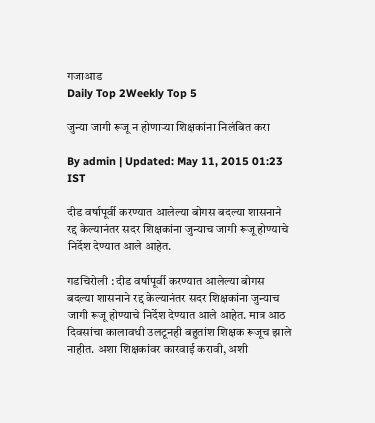गजाआड
Daily Top 2Weekly Top 5

जुन्या जागी रूजू न होणाऱ्या शिक्षकांना निलंबित करा

By admin | Updated: May 11, 2015 01:23 IST

दीड वर्षापूर्वी करण्यात आलेल्या बोगस बदल्या शासनाने रद्द केल्यानंतर सदर शिक्षकांना जुन्याच जागी रूजू होण्याचे निर्देश देण्यात आले आहेत.

गडचिरोली : दीड वर्षापूर्वी करण्यात आलेल्या बोगस बदल्या शासनाने रद्द केल्यानंतर सदर शिक्षकांना जुन्याच जागी रूजू होण्याचे निर्देश देण्यात आले आहेत. मात्र आठ दिवसांचा कालावधी उलटूनही बहुतांश शिक्षक रूजूच झाले नाहीत. अशा शिक्षकांवर कारवाई करावी, अशी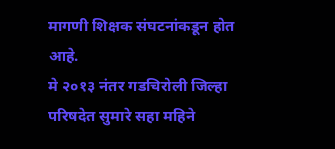मागणी शिक्षक संघटनांकडून होत आहे.
मे २०१३ नंतर गडचिरोली जिल्हा परिषदेत सुमारे सहा महिने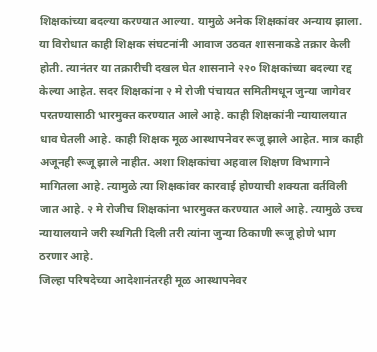शिक्षकांच्या बदल्या करण्यात आल्या. यामुळे अनेक शिक्षकांवर अन्याय झाला. या विरोधात काही शिक्षक संघटनांनी आवाज उठवत शासनाकडे तक्रार केली होती. त्यानंतर या तक्रारीची दखल घेत शासनाने २२० शिक्षकांच्या बदल्या रद्द केल्या आहेत. सदर शिक्षकांना २ मे रोजी पंचायत समितीमधून जुन्या जागेवर परतण्यासाठी भारमुक्त करण्यात आले आहे. काही शिक्षकांनी न्यायालयात धाव घेतली आहे. काही शिक्षक मूळ आस्थापनेवर रूजू झाले आहेत. मात्र काही अजूनही रूजू झाले नाहीत. अशा शिक्षकांचा अहवाल शिक्षण विभागाने मागितला आहे. त्यामुळे त्या शिक्षकांवर कारवाई होण्याची शक्यता वर्तविली जात आहे. २ मे रोजीच शिक्षकांना भारमुक्त करण्यात आले आहे. त्यामुळे उच्च न्यायालयाने जरी स्थगिती दिली तरी त्यांना जुन्या ठिकाणी रूजू होणे भाग ठरणार आहे.
जिल्हा परिषदेच्या आदेशानंतरही मूळ आस्थापनेवर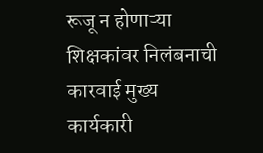रूजू न होणाऱ्या शिक्षकांवर निलंबनाची कारवाई मुख्य कार्यकारी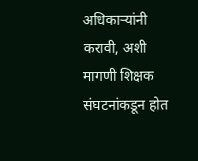अधिकाऱ्यांनी करावी, अशी मागणी शिक्षक संघटनांकडून होत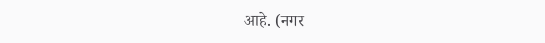आहे. (नगर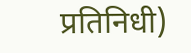प्रतिनिधी)